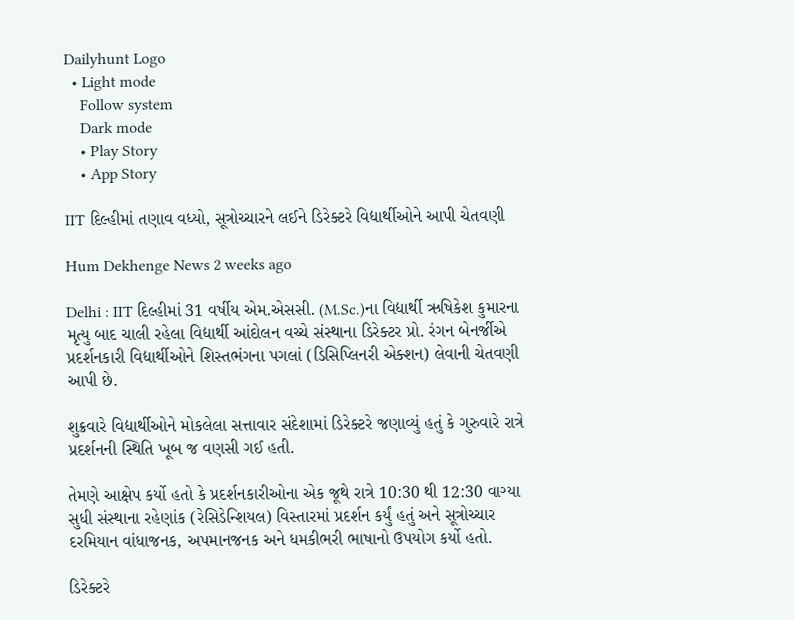Dailyhunt Logo
  • Light mode
    Follow system
    Dark mode
    • Play Story
    • App Story

IIT દિલ્હીમાં તણાવ વધ્યો, સૂત્રોચ્ચારને લઈને ડિરેક્ટરે વિદ્યાર્થીઓને આપી ચેતવણી

Hum Dekhenge News 2 weeks ago

Delhi : IIT દિલ્હીમાં 31 વર્ષીય એમ.એસસી. (M.Sc.)ના વિદ્યાર્થી ઋષિકેશ કુમારના મૃત્યુ બાદ ચાલી રહેલા વિદ્યાર્થી આંદોલન વચ્ચે સંસ્થાના ડિરેક્ટર પ્રો. રંગન બેનર્જીએ પ્રદર્શનકારી વિદ્યાર્થીઓને શિસ્તભંગના પગલાં (ડિસિપ્લિનરી એક્શન) લેવાની ચેતવણી આપી છે.

શુક્રવારે વિદ્યાર્થીઓને મોકલેલા સત્તાવાર સંદેશામાં ડિરેક્ટરે જણાવ્યું હતું કે ગુરુવારે રાત્રે પ્રદર્શનની સ્થિતિ ખૂબ જ વણસી ગઈ હતી.

તેમણે આક્ષેપ કર્યો હતો કે પ્રદર્શનકારીઓના એક જૂથે રાત્રે 10:30 થી 12:30 વાગ્યા સુધી સંસ્થાના રહેણાંક (રેસિડેન્શિયલ) વિસ્તારમાં પ્રદર્શન કર્યું હતું અને સૂત્રોચ્ચાર દરમિયાન વાંધાજનક, અપમાનજનક અને ધમકીભરી ભાષાનો ઉપયોગ કર્યો હતો.

ડિરેક્ટરે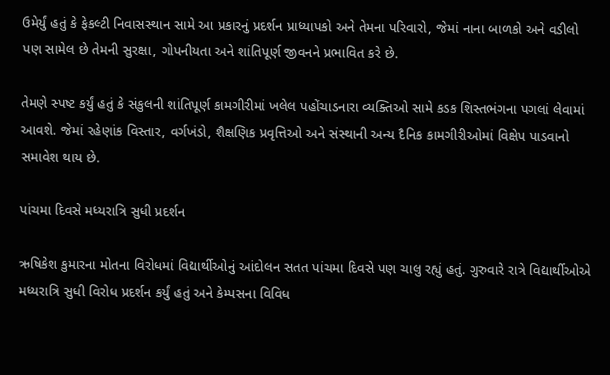ઉમેર્યું હતું કે ફેકલ્ટી નિવાસસ્થાન સામે આ પ્રકારનું પ્રદર્શન પ્રાધ્યાપકો અને તેમના પરિવારો, જેમાં નાના બાળકો અને વડીલો પણ સામેલ છે તેમની સુરક્ષા, ગોપનીયતા અને શાંતિપૂર્ણ જીવનને પ્રભાવિત કરે છે.

તેમણે સ્પષ્ટ કર્યું હતું કે સંકુલની શાંતિપૂર્ણ કામગીરીમાં ખલેલ પહોંચાડનારા વ્યક્તિઓ સામે કડક શિસ્તભંગના પગલાં લેવામાં આવશે. જેમાં રહેણાંક વિસ્તાર, વર્ગખંડો, શૈક્ષણિક પ્રવૃત્તિઓ અને સંસ્થાની અન્ય દૈનિક કામગીરીઓમાં વિક્ષેપ પાડવાનો સમાવેશ થાય છે.

પાંચમા દિવસે મધ્યરાત્રિ સુધી પ્રદર્શન

ઋષિકેશ કુમારના મોતના વિરોધમાં વિદ્યાર્થીઓનું આંદોલન સતત પાંચમા દિવસે પણ ચાલુ રહ્યું હતું. ગુરુવારે રાત્રે વિદ્યાર્થીઓએ મધ્યરાત્રિ સુધી વિરોધ પ્રદર્શન કર્યું હતું અને કેમ્પસના વિવિધ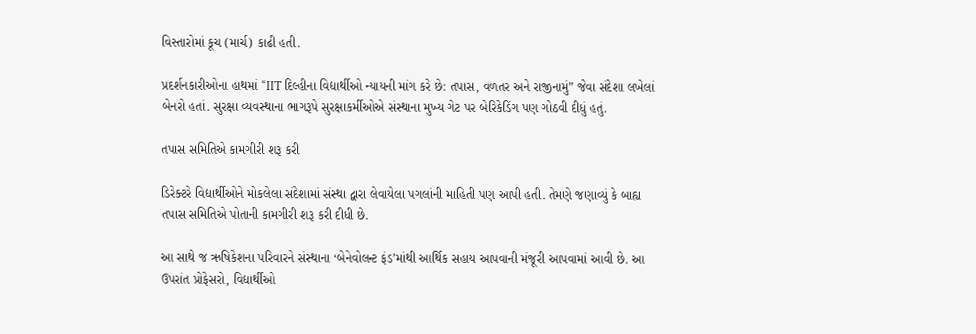વિસ્તારોમાં કૂચ (માર્ચ) કાઢી હતી.

પ્રદર્શનકારીઓના હાથમાં “IIT દિલ્હીના વિદ્યાર્થીઓ ન્યાયની માંગ કરે છે: તપાસ, વળતર અને રાજીનામું” જેવા સંદેશા લખેલાં બેનરો હતાં. સુરક્ષા વ્યવસ્થાના ભાગરૂપે સુરક્ષાકર્મીઓએ સંસ્થાના મુખ્ય ગેટ પર બેરિકેડિંગ પણ ગોઠવી દીધું હતું.

તપાસ સમિતિએ કામગીરી શરૂ કરી

ડિરેક્ટરે વિદ્યાર્થીઓને મોકલેલા સંદેશામાં સંસ્થા દ્વારા લેવાયેલા પગલાંની માહિતી પણ આપી હતી. તેમણે જણાવ્યું કે બાહ્ય તપાસ સમિતિએ પોતાની કામગીરી શરૂ કરી દીધી છે.

આ સાથે જ ઋષિકેશના પરિવારને સંસ્થાના ‘બેનેવોલન્ટ ફંડ’માંથી આર્થિક સહાય આપવાની મંજૂરી આપવામાં આવી છે. આ ઉપરાંત પ્રોફેસરો, વિદ્યાર્થીઓ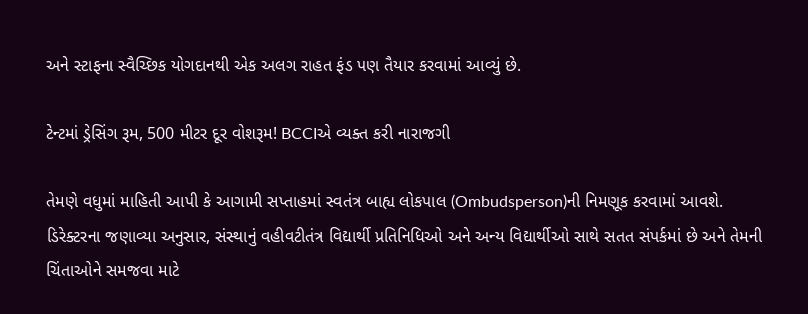અને સ્ટાફના સ્વૈચ્છિક યોગદાનથી એક અલગ રાહત ફંડ પણ તૈયાર કરવામાં આવ્યું છે.

ટેન્ટમાં ડ્રેસિંગ રૂમ, 500 મીટર દૂર વોશરૂમ! BCCIએ વ્યક્ત કરી નારાજગી

તેમણે વધુમાં માહિતી આપી કે આગામી સપ્તાહમાં સ્વતંત્ર બાહ્ય લોકપાલ (Ombudsperson)ની નિમણૂક કરવામાં આવશે. ડિરેક્ટરના જણાવ્યા અનુસાર, સંસ્થાનું વહીવટીતંત્ર વિદ્યાર્થી પ્રતિનિધિઓ અને અન્ય વિદ્યાર્થીઓ સાથે સતત સંપર્કમાં છે અને તેમની ચિંતાઓને સમજવા માટે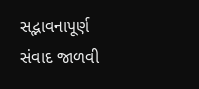સદ્ભાવનાપૂર્ણ સંવાદ જાળવી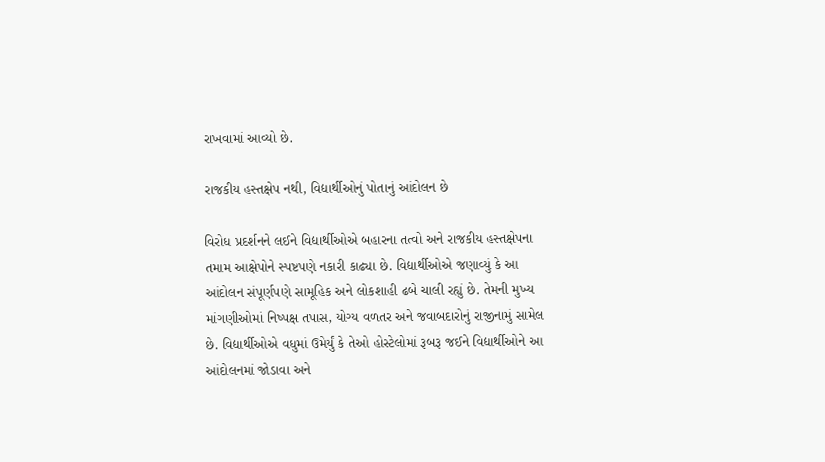રાખવામાં આવ્યો છે.

રાજકીય હસ્તક્ષેપ નથી, વિદ્યાર્થીઓનું પોતાનું આંદોલન છે

વિરોધ પ્રદર્શનને લઈને વિદ્યાર્થીઓએ બહારના તત્વો અને રાજકીય હસ્તક્ષેપના તમામ આક્ષેપોને સ્પષ્ટપણે નકારી કાઢ્યા છે. વિદ્યાર્થીઓએ જણાવ્યું કે આ આંદોલન સંપૂર્ણપણે સામૂહિક અને લોકશાહી ઢબે ચાલી રહ્યું છે. તેમની મુખ્ય માંગણીઓમાં નિષ્પક્ષ તપાસ, યોગ્ય વળતર અને જવાબદારોનું રાજીનામું સામેલ છે. વિદ્યાર્થીઓએ વધુમાં ઉમેર્યું કે તેઓ હોસ્ટેલોમાં રૂબરૂ જઈને વિદ્યાર્થીઓને આ આંદોલનમાં જોડાવા અને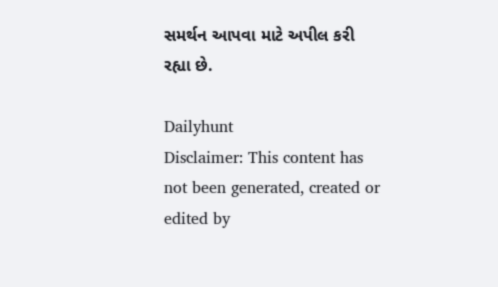સમર્થન આપવા માટે અપીલ કરી રહ્યા છે.

Dailyhunt
Disclaimer: This content has not been generated, created or edited by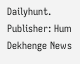Dailyhunt. Publisher: Hum Dekhenge News